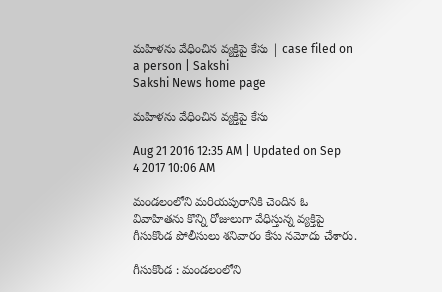మహిళను వేధించిన వ్యక్తిపై కేసు | case filed on a person | Sakshi
Sakshi News home page

మహిళను వేధించిన వ్యక్తిపై కేసు

Aug 21 2016 12:35 AM | Updated on Sep 4 2017 10:06 AM

మండలంలోని మరియపురానికి చెందిన ఓ వివాహితను కొన్ని రోజులుగా వేధిస్తున్న వ్యక్తిపై గీసుకొండ పోలీసులు శనివారం కేసు నమోదు చేశారు.

గీసుకొండ : మండలంలోని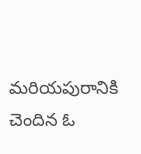మరియపురానికి చెందిన ఓ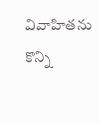వివాహితను కొన్ని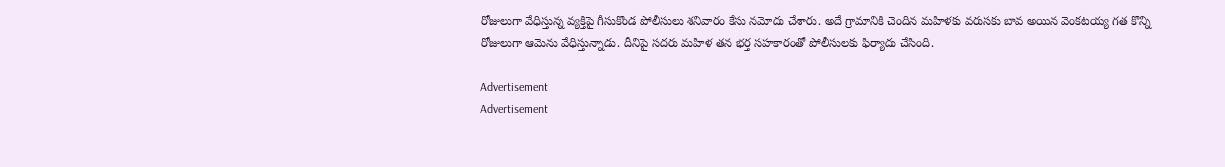రోజులుగా వేధిస్తున్న వ్యక్తిపై గీసుకొండ పోలీసులు శనివారం కేసు నమోదు చేశారు. అదే గ్రామానికి చెందిన మహిళకు వరుసకు బావ అయిన వెంకటయ్య గత కొన్ని రోజులుగా ఆమెను వేధిస్తున్నాడు. దీనిపై సదరు మహిళ తన భర్త సహకారంతో పోలీసులకు ఫిర్యాదు చేసింది.

Advertisement
Advertisement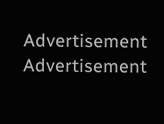Advertisement
Advertisement